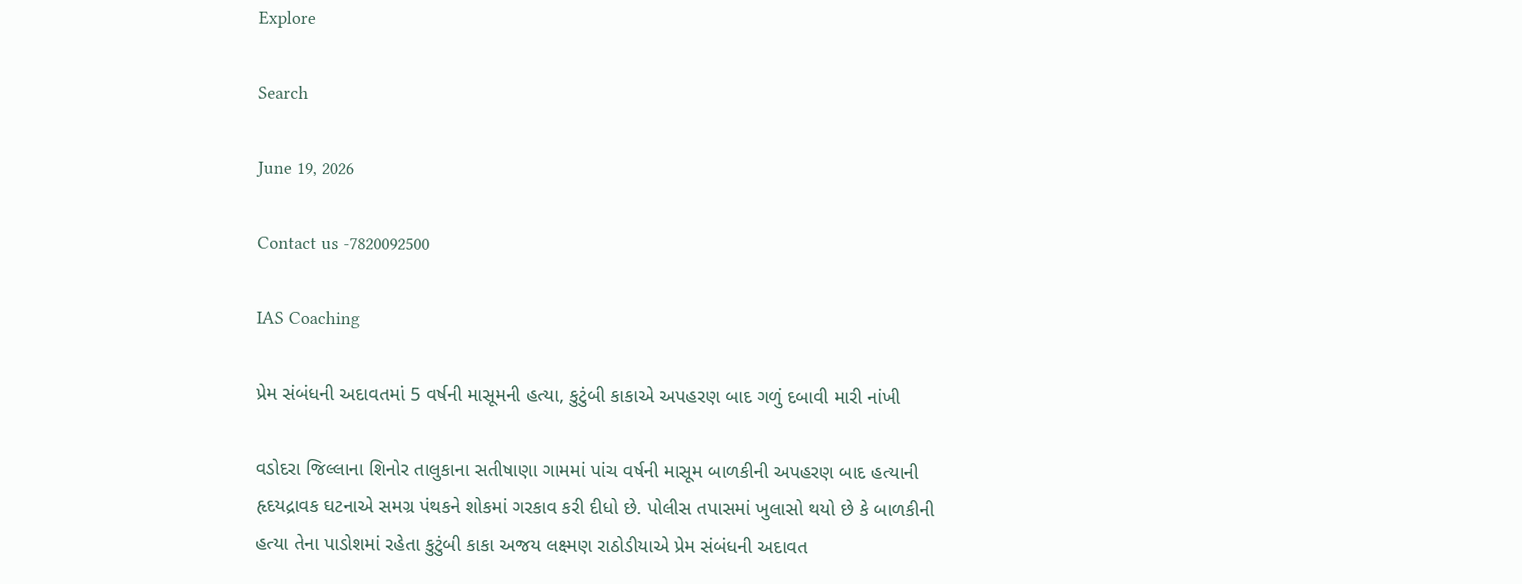Explore

Search

June 19, 2026

Contact us -7820092500

IAS Coaching

પ્રેમ સંબંધની અદાવતમાં 5 વર્ષની માસૂમની હત્યા, કુટુંબી કાકાએ અપહરણ બાદ ગળું દબાવી મારી નાંખી

વડોદરા જિલ્લાના શિનોર તાલુકાના સતીષાણા ગામમાં પાંચ વર્ષની માસૂમ બાળકીની અપહરણ બાદ હત્યાની હૃદયદ્રાવક ઘટનાએ સમગ્ર પંથકને શોકમાં ગરકાવ કરી દીધો છે. પોલીસ તપાસમાં ખુલાસો થયો છે કે બાળકીની હત્યા તેના પાડોશમાં રહેતા કુટુંબી કાકા અજય લક્ષ્મણ રાઠોડીયાએ પ્રેમ સંબંધની અદાવત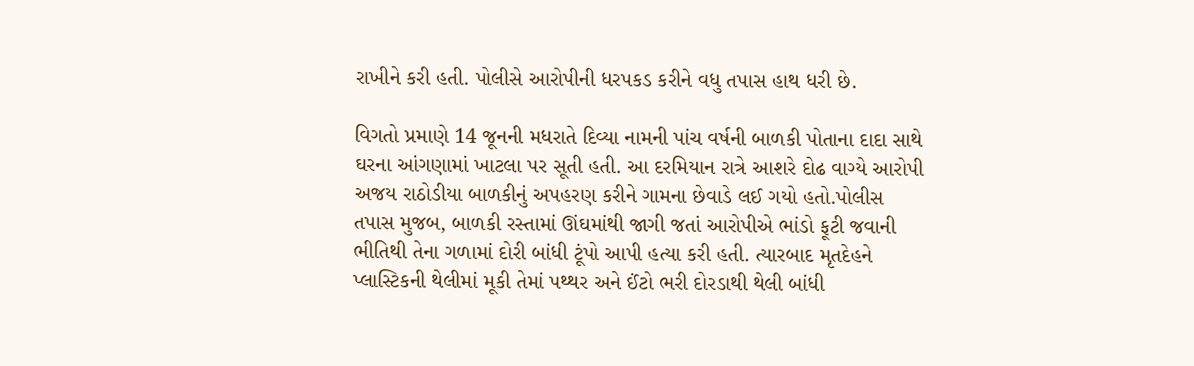રાખીને કરી હતી. પોલીસે આરોપીની ધરપકડ કરીને વધુ તપાસ હાથ ધરી છે.

વિગતો પ્રમાણે 14 જૂનની મધરાતે દિવ્યા નામની પાંચ વર્ષની બાળકી પોતાના દાદા સાથે ઘરના આંગણામાં ખાટલા પર સૂતી હતી. આ દરમિયાન રાત્રે આશરે દોઢ વાગ્યે આરોપી અજય રાઠોડીયા બાળકીનું અપહરણ કરીને ગામના છેવાડે લઈ ગયો હતો.પોલીસ તપાસ મુજબ, બાળકી રસ્તામાં ઊંઘમાંથી જાગી જતાં આરોપીએ ભાંડો ફૂટી જવાની ભીતિથી તેના ગળામાં દોરી બાંધી ટૂંપો આપી હત્યા કરી હતી. ત્યારબાદ મૃતદેહને પ્લાસ્ટિકની થેલીમાં મૂકી તેમાં પથ્થર અને ઈંટો ભરી દોરડાથી થેલી બાંધી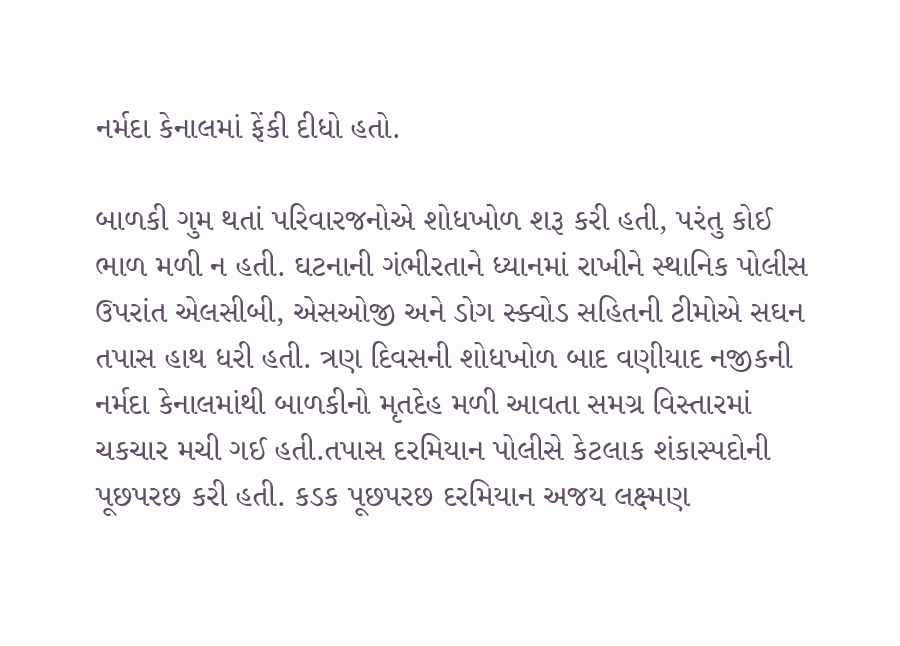નર્મદા કેનાલમાં ફેંકી દીધો હતો.

બાળકી ગુમ થતાં પરિવારજનોએ શોધખોળ શરૂ કરી હતી, પરંતુ કોઈ ભાળ મળી ન હતી. ઘટનાની ગંભીરતાને ધ્યાનમાં રાખીને સ્થાનિક પોલીસ ઉપરાંત એલસીબી, એસઓજી અને ડોગ સ્ક્વોડ સહિતની ટીમોએ સઘન તપાસ હાથ ધરી હતી. ત્રણ દિવસની શોધખોળ બાદ વણીયાદ નજીકની નર્મદા કેનાલમાંથી બાળકીનો મૃતદેહ મળી આવતા સમગ્ર વિસ્તારમાં ચકચાર મચી ગઈ હતી.તપાસ દરમિયાન પોલીસે કેટલાક શંકાસ્પદોની પૂછપરછ કરી હતી. કડક પૂછપરછ દરમિયાન અજય લક્ષ્મણ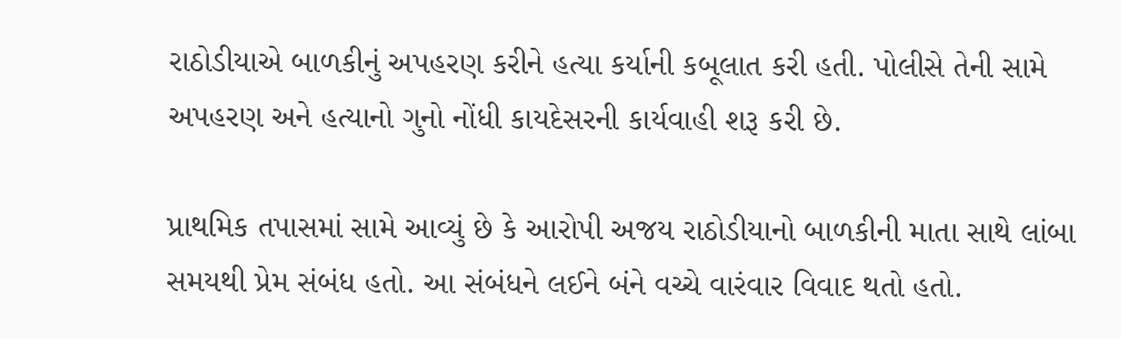રાઠોડીયાએ બાળકીનું અપહરણ કરીને હત્યા કર્યાની કબૂલાત કરી હતી. પોલીસે તેની સામે અપહરણ અને હત્યાનો ગુનો નોંધી કાયદેસરની કાર્યવાહી શરૂ કરી છે.

પ્રાથમિક તપાસમાં સામે આવ્યું છે કે આરોપી અજય રાઠોડીયાનો બાળકીની માતા સાથે લાંબા સમયથી પ્રેમ સંબંધ હતો. આ સંબંધને લઈને બંને વચ્ચે વારંવાર વિવાદ થતો હતો.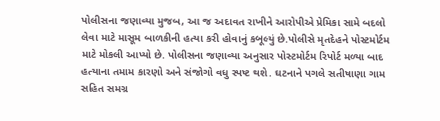પોલીસના જણાવ્યા મુજબ, આ જ અદાવત રાખીને આરોપીએ પ્રેમિકા સામે બદલો લેવા માટે માસૂમ બાળકીની હત્યા કરી હોવાનું કબૂલ્યું છે.પોલીસે મૃતદેહને પોસ્ટમોર્ટમ માટે મોકલી આપ્યો છે. પોલીસના જણાવ્યા અનુસાર પોસ્ટમોર્ટમ રિપોર્ટ મળ્યા બાદ હત્યાના તમામ કારણો અને સંજોગો વધુ સ્પષ્ટ થશે. ઘટનાને પગલે સતીષાણા ગામ સહિત સમગ્ર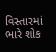વિસ્તારમાં ભારે શોક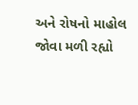અને રોષનો માહોલ જોવા મળી રહ્યો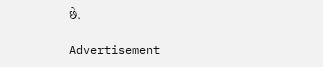છે.

Advertisement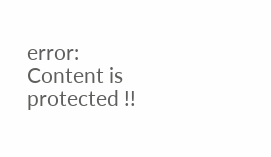error: Content is protected !!